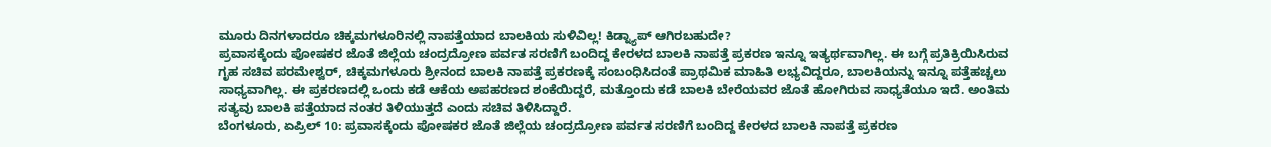ಮೂರು ದಿನಗಳಾದರೂ ಚಿಕ್ಕಮಗಳೂರಿನಲ್ಲಿ ನಾಪತ್ತೆಯಾದ ಬಾಲಕಿಯ ಸುಳಿವಿಲ್ಲ! ಕಿಡ್ನ್ಯಾಪ್ ಆಗಿರಬಹುದೇ?
ಪ್ರವಾಸಕ್ಕೆಂದು ಪೋಷಕರ ಜೊತೆ ಜಿಲ್ಲೆಯ ಚಂದ್ರದ್ರೋಣ ಪರ್ವತ ಸರಣಿಗೆ ಬಂದಿದ್ದ ಕೇರಳದ ಬಾಲಕಿ ನಾಪತ್ತೆ ಪ್ರಕರಣ ಇನ್ನೂ ಇತ್ಯರ್ಥವಾಗಿಲ್ಲ. ಈ ಬಗ್ಗೆ ಪ್ರತಿಕ್ರಿಯಿಸಿರುವ ಗೃಹ ಸಚಿವ ಪರಮೇಶ್ವರ್, ಚಿಕ್ಕಮಗಳೂರು ಶ್ರೀನಂದ ಬಾಲಕಿ ನಾಪತ್ತೆ ಪ್ರಕರಣಕ್ಕೆ ಸಂಬಂಧಿಸಿದಂತೆ ಪ್ರಾಥಮಿಕ ಮಾಹಿತಿ ಲಭ್ಯವಿದ್ದರೂ, ಬಾಲಕಿಯನ್ನು ಇನ್ನೂ ಪತ್ತೆಹಚ್ಚಲು ಸಾಧ್ಯವಾಗಿಲ್ಲ. ಈ ಪ್ರಕರಣದಲ್ಲಿ ಒಂದು ಕಡೆ ಆಕೆಯ ಅಪಹರಣದ ಶಂಕೆಯಿದ್ದರೆ, ಮತ್ತೊಂದು ಕಡೆ ಬಾಲಕಿ ಬೇರೆಯವರ ಜೊತೆ ಹೋಗಿರುವ ಸಾಧ್ಯತೆಯೂ ಇದೆ. ಅಂತಿಮ ಸತ್ಯವು ಬಾಲಕಿ ಪತ್ತೆಯಾದ ನಂತರ ತಿಳಿಯುತ್ತದೆ ಎಂದು ಸಚಿವ ತಿಳಿಸಿದ್ದಾರೆ.
ಬೆಂಗಳೂರು, ಏಪ್ರಿಲ್ 10: ಪ್ರವಾಸಕ್ಕೆಂದು ಪೋಷಕರ ಜೊತೆ ಜಿಲ್ಲೆಯ ಚಂದ್ರದ್ರೋಣ ಪರ್ವತ ಸರಣಿಗೆ ಬಂದಿದ್ದ ಕೇರಳದ ಬಾಲಕಿ ನಾಪತ್ತೆ ಪ್ರಕರಣ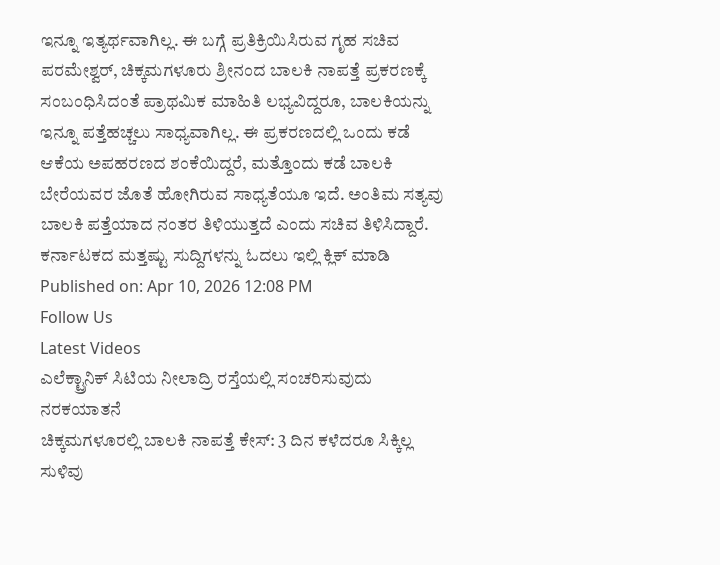ಇನ್ನೂ ಇತ್ಯರ್ಥವಾಗಿಲ್ಲ. ಈ ಬಗ್ಗೆ ಪ್ರತಿಕ್ರಿಯಿಸಿರುವ ಗೃಹ ಸಚಿವ ಪರಮೇಶ್ವರ್, ಚಿಕ್ಕಮಗಳೂರು ಶ್ರೀನಂದ ಬಾಲಕಿ ನಾಪತ್ತೆ ಪ್ರಕರಣಕ್ಕೆ ಸಂಬಂಧಿಸಿದಂತೆ ಪ್ರಾಥಮಿಕ ಮಾಹಿತಿ ಲಭ್ಯವಿದ್ದರೂ, ಬಾಲಕಿಯನ್ನು ಇನ್ನೂ ಪತ್ತೆಹಚ್ಚಲು ಸಾಧ್ಯವಾಗಿಲ್ಲ. ಈ ಪ್ರಕರಣದಲ್ಲಿ ಒಂದು ಕಡೆ ಆಕೆಯ ಅಪಹರಣದ ಶಂಕೆಯಿದ್ದರೆ, ಮತ್ತೊಂದು ಕಡೆ ಬಾಲಕಿ ಬೇರೆಯವರ ಜೊತೆ ಹೋಗಿರುವ ಸಾಧ್ಯತೆಯೂ ಇದೆ. ಅಂತಿಮ ಸತ್ಯವು ಬಾಲಕಿ ಪತ್ತೆಯಾದ ನಂತರ ತಿಳಿಯುತ್ತದೆ ಎಂದು ಸಚಿವ ತಿಳಿಸಿದ್ದಾರೆ.
ಕರ್ನಾಟಕದ ಮತ್ತಷ್ಟು ಸುದ್ದಿಗಳನ್ನು ಓದಲು ಇಲ್ಲಿ ಕ್ಲಿಕ್ ಮಾಡಿ
Published on: Apr 10, 2026 12:08 PM
Follow Us
Latest Videos
ಎಲೆಕ್ಟ್ರಾನಿಕ್ ಸಿಟಿಯ ನೀಲಾದ್ರಿ ರಸ್ತೆಯಲ್ಲಿ ಸಂಚರಿಸುವುದು ನರಕಯಾತನೆ
ಚಿಕ್ಕಮಗಳೂರಲ್ಲಿ ಬಾಲಕಿ ನಾಪತ್ತೆ ಕೇಸ್: 3 ದಿನ ಕಳೆದರೂ ಸಿಕ್ಕಿಲ್ಲ ಸುಳಿವು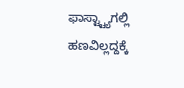ಫಾಸ್ಟ್ಟ್ಯಾಗಲ್ಲಿ ಹಣವಿಲ್ಲದ್ದಕ್ಕೆ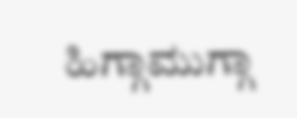ಹಿಗ್ಗಾಮುಗ್ಗಾ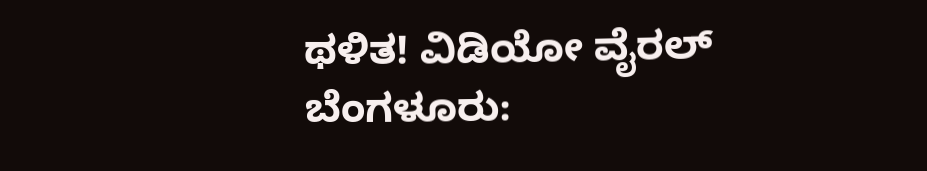ಥಳಿತ! ವಿಡಿಯೋ ವೈರಲ್
ಬೆಂಗಳೂರು: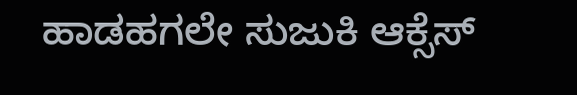ಹಾಡಹಗಲೇ ಸುಜುಕಿ ಆಕ್ಸೆಸ್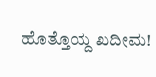ಹೊತ್ತೊಯ್ದ ಖದೀಮ!